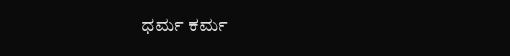ಧರ್ಮ ಕರ್ಮ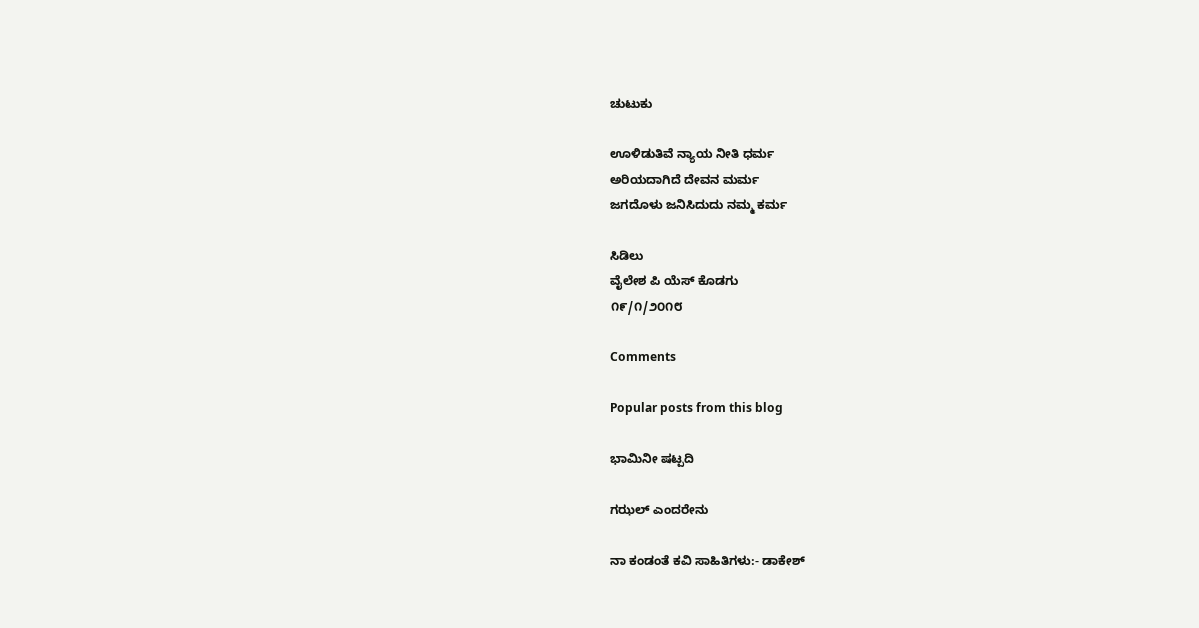ಚುಟುಕು

ಊಳಿಡುತಿವೆ ನ್ಯಾಯ ನೀತಿ ಧರ್ಮ
ಅರಿಯದಾಗಿದೆ ದೇವನ ಮರ್ಮ
ಜಗದೊಳು ಜನಿಸಿದುದು ನಮ್ಮ ಕರ್ಮ

ಸಿಡಿಲು
ವೈಲೇಶ ಪಿ ಯೆಸ್ ಕೊಡಗು
೧೯/೧/೨೦೧೮

Comments

Popular posts from this blog

ಭಾಮಿನೀ ಷಟ್ಪದಿ

ಗಝಲ್ ಎಂದರೇನು

ನಾ ಕಂಡಂತೆ ಕವಿ ಸಾಹಿತಿಗಳು:- ಡಾಕೇಶ್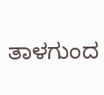ತಾಳಗುಂದ